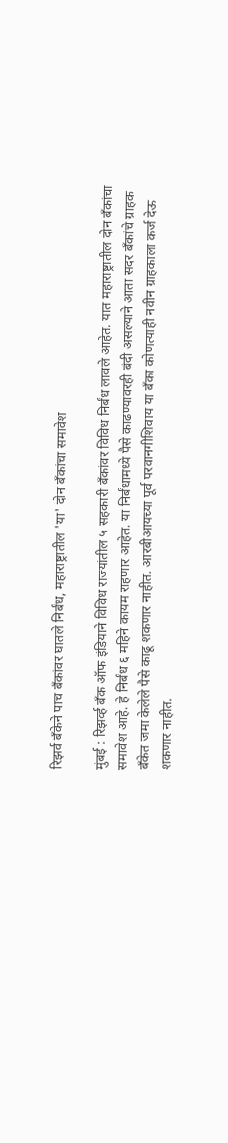रिझर्व बँकेने पाच बँकांवर घातले निर्बंध, महाराष्ट्रातील 'या' दोन बँकांचा समावेश

मुंबई : रिझर्व्ह बँक ऑफ इंडियाने विविध राज्यांतील ५ सहकारी बँकांवर विविध निर्बंध लावले आहेत. यात महाराष्ट्रातील दोन बँकांचा समावेश आहे. हे निर्बंध ६ महिने कायम राहणार आहेत. या निर्बंधामध्ये पैसे काढण्यावरही बंदी असल्याने आता सदर बँकांचे ग्राहक बँकेत जमा केलेले पैसे काढू शकणार नाहीत. आरबीआयच्या पूर्व परवानगीशिवाय या बँका कोणत्याही नवीन ग्राहकाला कर्ज देऊ शकणार नाहीत.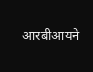आरबीआयने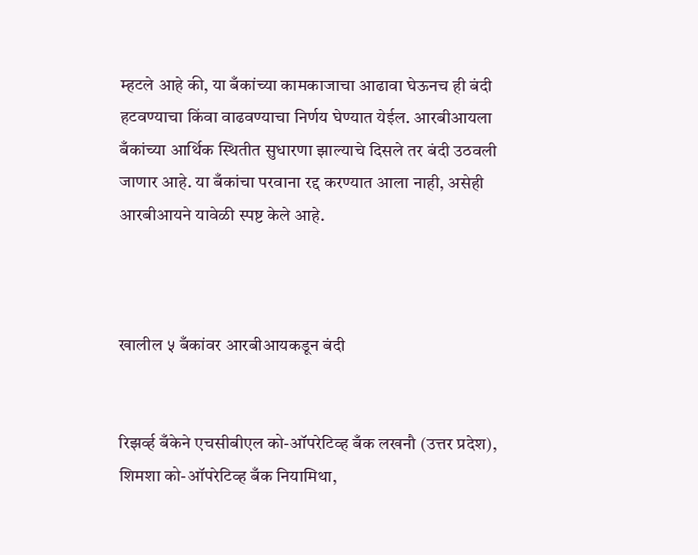म्हटले आहे की, या बँकांच्या कामकाजाचा आढावा घेऊनच ही बंदी हटवण्याचा किंवा वाढवण्याचा निर्णय घेण्यात येईल. आरबीआयला बँकांच्या आर्थिक स्थितीत सुधारणा झाल्याचे दिसले तर बंदी उठवली जाणार आहे. या बँकांचा परवाना रद्द करण्यात आला नाही, असेही आरबीआयने यावेळी स्पष्ट केले आहे.



खालील ५ बँकांवर आरबीआयकडून बंदी


रिझव्‍‌र्ह बँकेने एचसीबीएल को-ऑपरेटिव्ह बँक लखनौ (उत्तर प्रदेश), शिमशा को-ऑपरेटिव्ह बँक नियामिथा,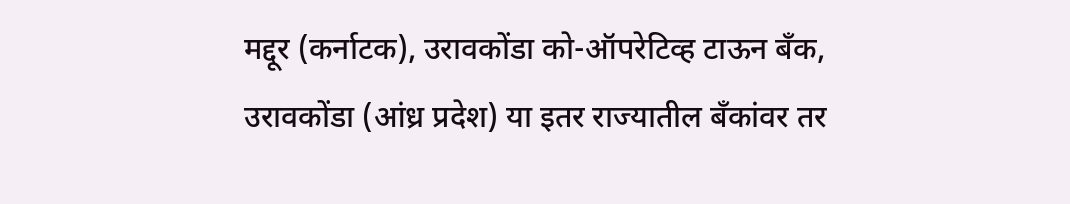मद्दूर (कर्नाटक), उरावकोंडा को-ऑपरेटिव्ह टाऊन बँक, उरावकोंडा (आंध्र प्रदेश) या इतर राज्यातील बँकांवर तर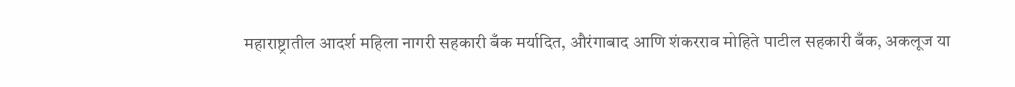महाराष्ट्रातील आदर्श महिला नागरी सहकारी बँक मर्यादित, औरंगाबाद आणि शंकरराव मोहिते पाटील सहकारी बँक, अकलूज या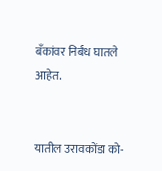बँकांवर निर्बंध घातले आहेत.


यातील उरावकोंडा को-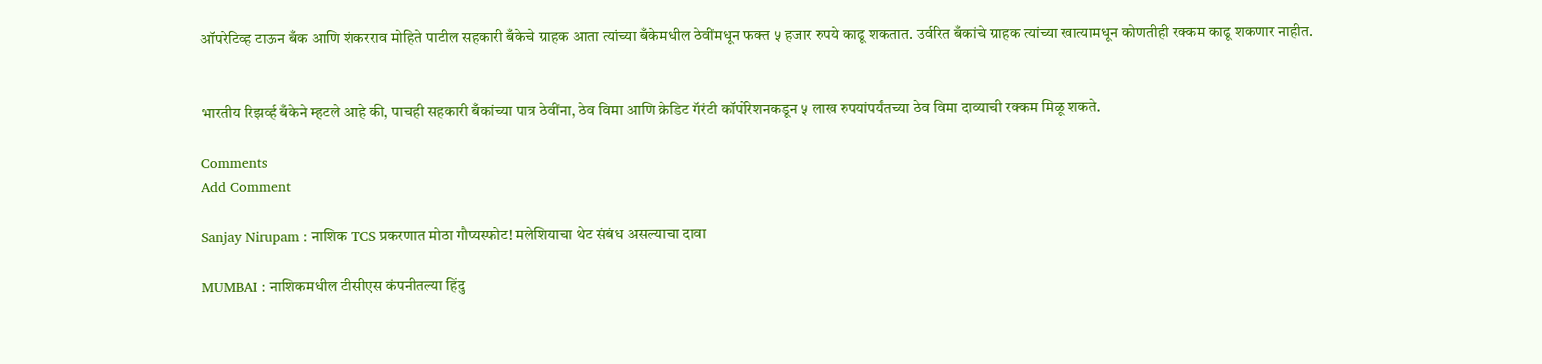ऑपरेटिव्ह टाऊन बँक आणि शंकरराव मोहिते पाटील सहकारी बँकेचे ग्राहक आता त्यांच्या बँकेमधील ठेवींमधून फक्त ५ हजार रुपये काढू शकतात. उर्वरित बँकांचे ग्राहक त्यांच्या खात्यामधून कोणतीही रक्कम काढू शकणार नाहीत.


भारतीय रिझर्व्ह बँकेने म्हटले आहे की, पाचही सहकारी बँकांच्या पात्र ठेवींना, ठेव विमा आणि क्रेडिट गॅरंटी कॉर्पोरेशनकडून ५ लाख रुपयांपर्यंतच्या ठेव विमा दाव्याची रक्कम मिळू शकते.

Comments
Add Comment

Sanjay Nirupam : नाशिक TCS प्रकरणात मोठा गौप्यस्फोट! मलेशियाचा थेट संबंध असल्याचा दावा

MUMBAI : नाशिकमधील टीसीएस कंपनीतल्या हिंदु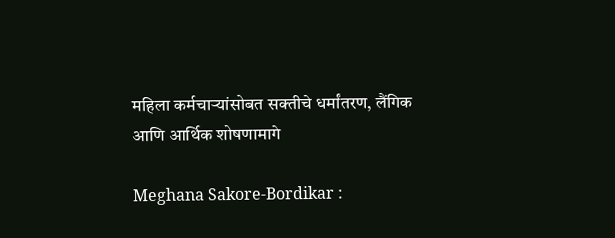महिला कर्मचाऱ्यांसोबत सक्तीचे धर्मांतरण, लैंगिक आणि आर्थिक शोषणामागे

Meghana Sakore-Bordikar :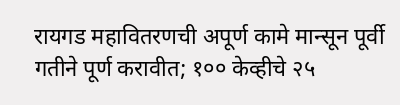रायगड महावितरणची अपूर्ण कामे मान्सून पूर्वी गतीने पूर्ण करावीत; १०० केव्हीचे २५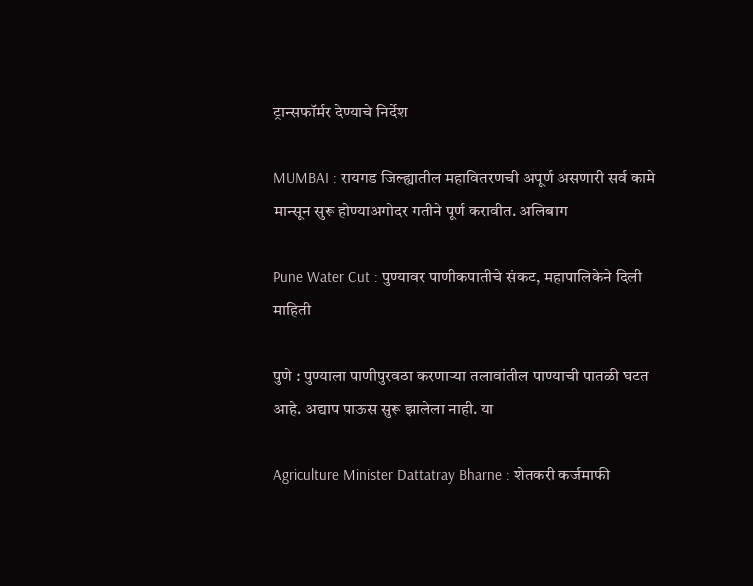ट्रान्सफॉर्मर देण्याचे निर्देश

MUMBAI : रायगड जिल्ह्यातील महावितरणची अपूर्ण असणारी सर्व कामे मान्सून सुरू होण्याअगोदर गतीने पूर्ण करावीत. अलिबाग

Pune Water Cut : पुण्यावर पाणीकपातीचे संकट, महापालिकेने दिली माहिती

पुणे : पुण्याला पाणीपुरवठा करणाऱ्या तलावांतील पाण्याची पातळी घटत आहे. अद्याप पाऊस सुरू झालेला नाही. या

Agriculture Minister Dattatray Bharne : शेतकरी कर्जमाफी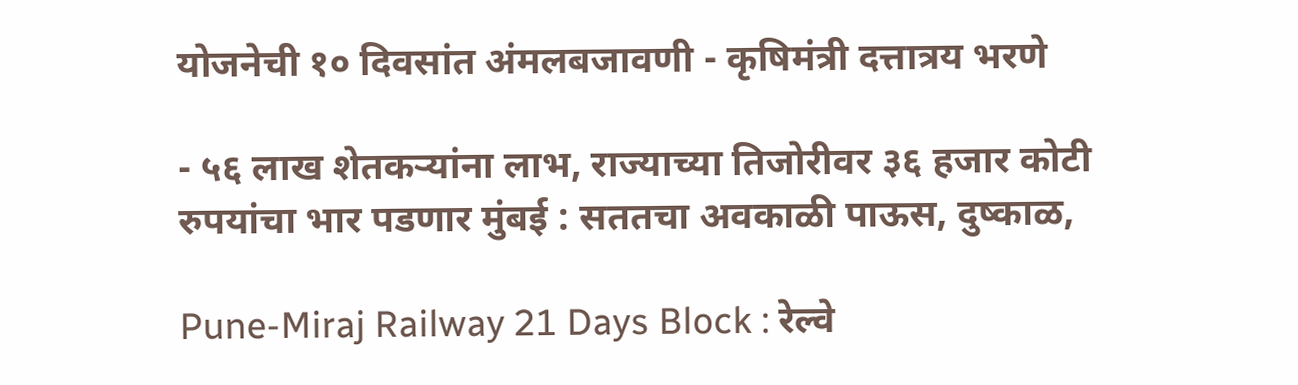योजनेची १० दिवसांत अंमलबजावणी - कृषिमंत्री दत्तात्रय भरणे

- ५६ लाख शेतकऱ्यांना लाभ, राज्याच्या तिजोरीवर ३६ हजार कोटी रुपयांचा भार पडणार मुंबई : सततचा अवकाळी पाऊस, दुष्काळ,

Pune-Miraj Railway 21 Days Block : रेल्वे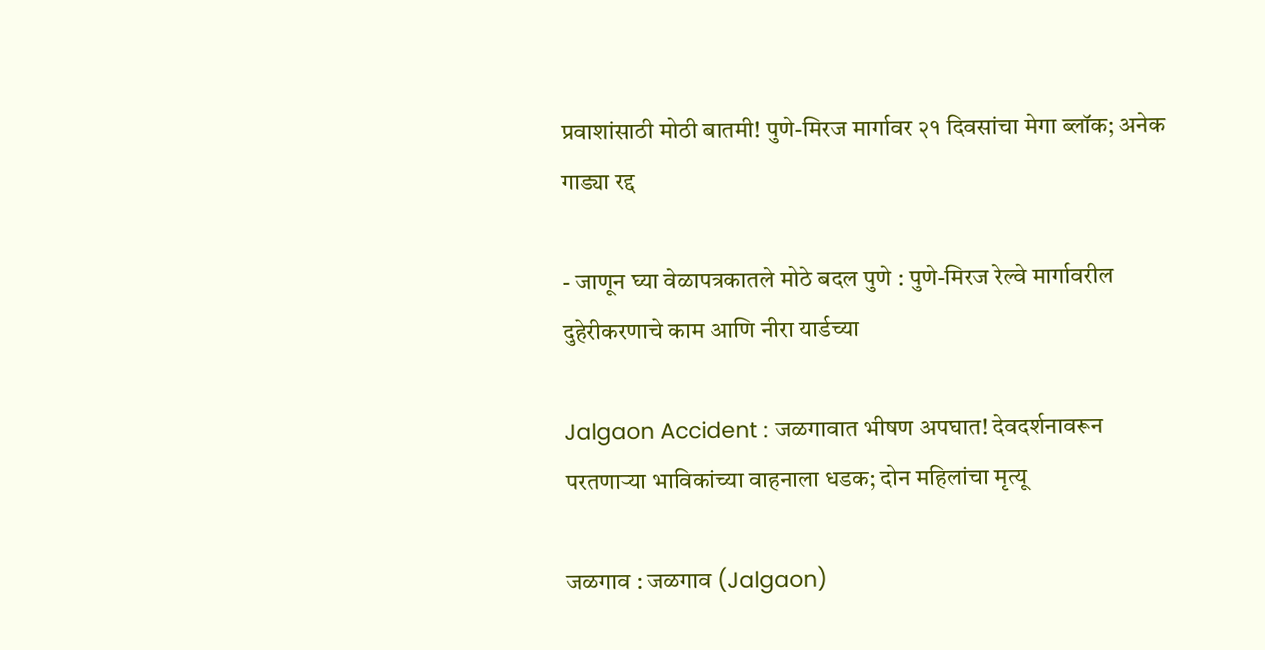प्रवाशांसाठी मोठी बातमी! पुणे-मिरज मार्गावर २१ दिवसांचा मेगा ब्लॉक; अनेक गाड्या रद्द

- जाणून घ्या वेळापत्रकातले मोठे बदल पुणे : पुणे-मिरज रेल्वे मार्गावरील दुहेरीकरणाचे काम आणि नीरा यार्डच्या

Jalgaon Accident : जळगावात भीषण अपघात! देवदर्शनावरून परतणाऱ्या भाविकांच्या वाहनाला धडक; दोन महिलांचा मृत्यू

जळगाव : जळगाव (Jalgaon)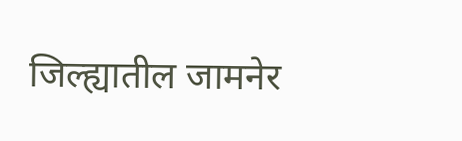जिल्ह्यातील जामनेर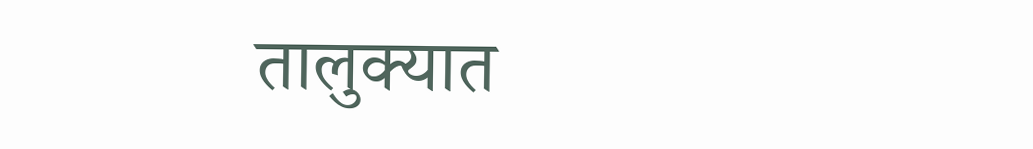तालुक्यात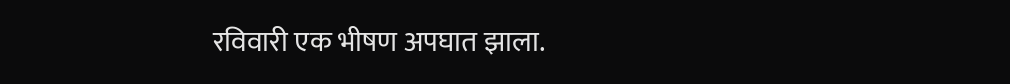रविवारी एक भीषण अपघात झाला.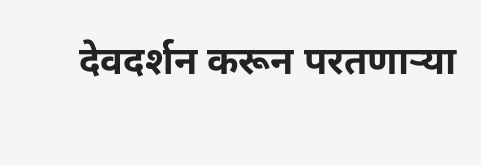देवदर्शन करून परतणाऱ्या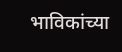भाविकांच्या